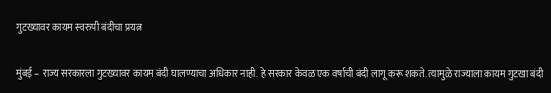गुटख्यावर कायम स्वरुपी बंदीचा प्रयत्न

मुंबई – राज्य सरकारला गुटख्यावर कायम बंदी घालण्याचा अधिकार नाही. हे सरकार केवळ एक वर्षाची बंदी लागू करू शकते. त्यामुळे राज्याला कायम गुटखा बंदी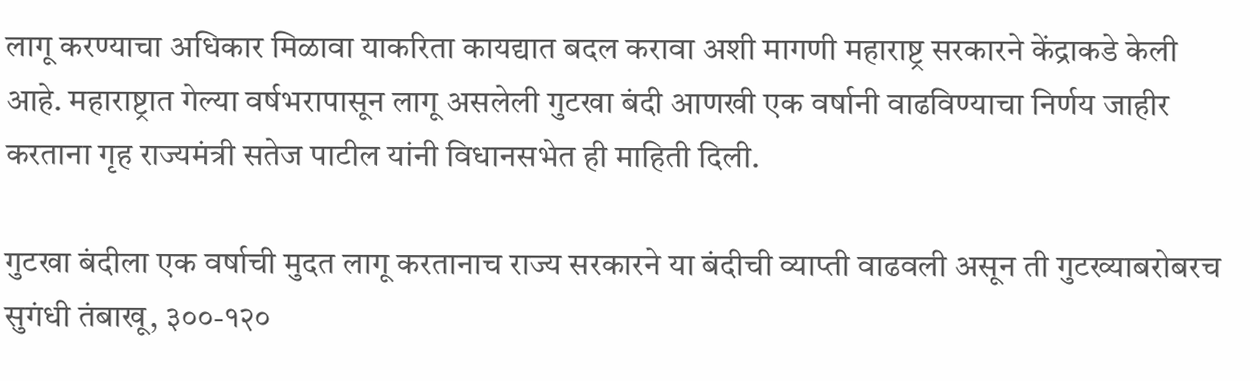लागू करण्याचा अधिकार मिळावा याकरिता कायद्यात बदल करावा अशी मागणी महाराष्ट्र सरकारने केंद्राकडे केली आहे. महाराष्ट्रात गेल्या वर्षभरापासून लागू असलेली गुटखा बंदी आणखी एक वर्षानी वाढविण्याचा निर्णय जाहीर करताना गृह राज्यमंत्री सतेज पाटील यांनी विधानसभेत ही माहिती दिली.

गुटखा बंदीला एक वर्षाची मुदत लागू करतानाच राज्य सरकारने या बंदीची व्याप्ती वाढवली असून ती गुटख्याबरोबरच सुगंधी तंबाखू, ३००-१२०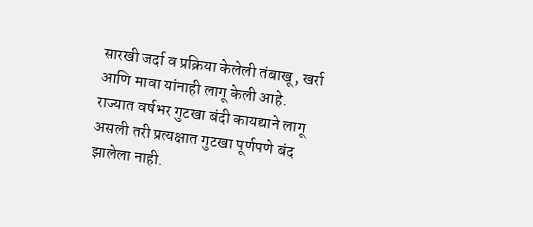सारखी जर्दा व प्रक्रिया केलेली तंबाखू, खर्रा आणि मावा यांनाही लागू केली आहे. राज्यात वर्षभर गुटखा बंदी कायद्याने लागू असली तरी प्रत्यक्षात गुटखा पूर्णपणे बंद झालेला नाही.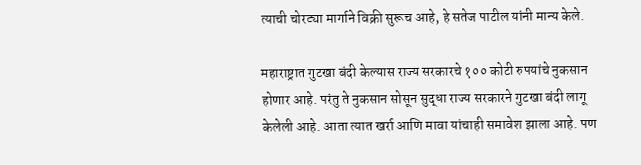त्याची चोरट्या मार्गाने विक्री सुरूच आहे, हे सतेज पाटील यांनी मान्य केले.

महाराष्ट्रात गुटखा बंदी केल्यास राज्य सरकारचे १०० कोटी रुपयांचे नुकसान होणार आहे. परंतु ते नुकसान सोसून सुद्धा राज्य सरकारने गुटखा बंदी लागू केलेली आहे. आता त्यात खर्रा आणि मावा यांचाही समावेश झाला आहे. पण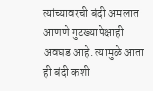त्यांच्यावरची बंदी अमलात आणणे गुटख्यापेक्षाही अवघड आहे. त्यामुळे आता ही बंदी कशी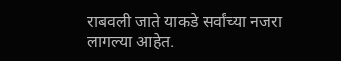राबवली जाते याकडे सर्वांच्या नजरा लागल्या आहेत.